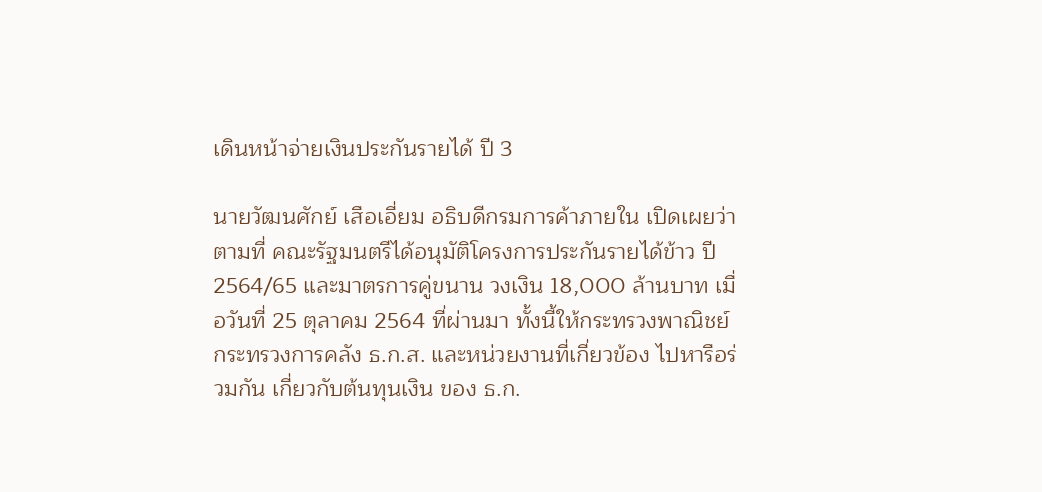เดินหน้าจ่ายเงินประกันรายได้ ปี 3

นายวัฒนศักย์ เสือเอี่ยม อธิบดีกรมการค้าภายใน เปิดเผยว่า ตามที่ คณะรัฐมนตรีได้อนุมัติโครงการประกันรายได้ข้าว ปี 2564/65 และมาตรการคู่ขนาน วงเงิน 18,000 ล้านบาท เมื่อวันที่ 25 ตุลาคม 2564 ที่ผ่านมา ทั้งนี้ให้กระทรวงพาณิชย์ กระทรวงการคลัง ธ.ก.ส. และหน่วยงานที่เกี่ยวข้อง ไปหารือร่วมกัน เกี่ยวกับต้นทุนเงิน ของ ธ.ก.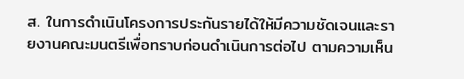ส. ในการดำเนินโครงการประกันรายได้ให้มีความชัดเจนและรายงานคณะมนตรีเพื่อทราบก่อนดำเนินการต่อไป ตามความเห็น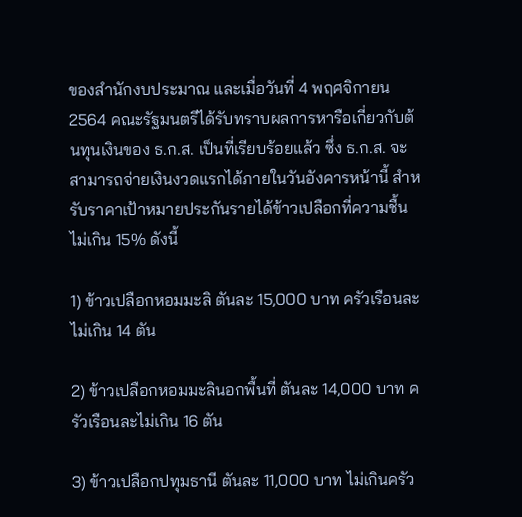ของสำนักงบประมาณ และเมื่อวันที่ 4 พฤศจิกายน 2564 คณะรัฐมนตรีได้รับทราบผลการหารือเกี่ยวกับต้นทุนเงินของ ธ.ก.ส. เป็นที่เรียบร้อยแล้ว ซึ่ง ธ.ก.ส. จะสามารถจ่ายเงินงวดแรกได้ภายในวันอังคารหน้านี้ สำหรับราคาเป้าหมายประกันรายได้ข้าวเปลือกที่ความชื้นไม่เกิน 15% ดังนี้

1) ข้าวเปลือกหอมมะลิ ตันละ 15,000 บาท ครัวเรือนละไม่เกิน 14 ตัน

2) ข้าวเปลือกหอมมะลินอกพื้นที่ ตันละ 14,000 บาท ครัวเรือนละไม่เกิน 16 ตัน

3) ข้าวเปลือกปทุมธานี ตันละ 11,000 บาท ไม่เกินครัว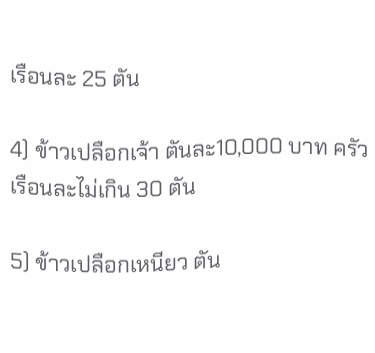เรือนละ 25 ตัน

4) ข้าวเปลือกเจ้า ตันละ10,000 บาท ครัวเรือนละไม่เกิน 30 ตัน

5) ข้าวเปลือกเหนียว ตัน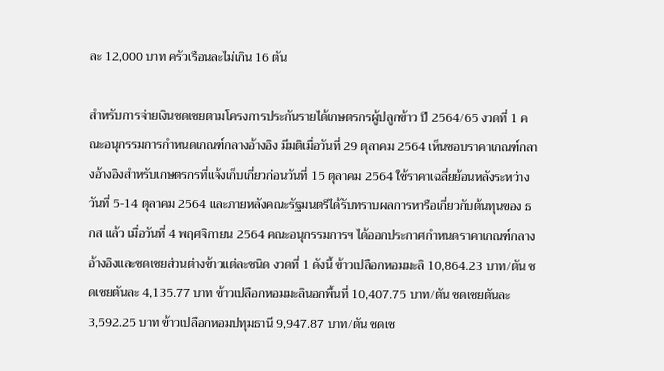ละ 12,000 บาท ครัวเรือนละไม่เกิน 16 ตัน

สำหรับการจ่ายเงินชดเชยตามโครงการประกันรายได้เกษตรกรผู้ปลูกข้าว ปี 2564/65 งวดที่ 1 คณะอนุกรรมการกำหนดเกณฑ์กลางอ้างอิง มีมติเมื่อวันที่ 29 ตุลาคม 2564 เห็นชอบราคาเกณฑ์กลางอ้างอิงสำหรับเกษตรกรที่แจ้งเก็บเกี่ยวก่อนวันที่ 15 ตุลาคม 2564 ใช้ราคาเฉลี่ยย้อนหลังระหว่างวันที่ 5-14 ตุลาคม 2564 และภายหลังคณะรัฐมนตรีได้รับทราบผลการหารือเกี่ยวกับต้นทุนของ ธกส แล้ว เมื่อวันที่ 4 พฤศจิกายน 2564 คณะอนุกรรมการฯ ได้ออกประกาศกำหนดราคาเกณฑ์กลางอ้างอิงและชดเชยส่วนต่างข้าวแต่ละชนิด งวดที่ 1 ดังนี้ ข้าวเปลือกหอมมะลิ 10,864.23 บาท/ตัน ชดเชยตันละ 4,135.77 บาท ข้าวเปลือกหอมมะลินอกพื้นที่ 10,407.75 บาท/ตัน ชดเชยตันละ 3,592.25 บาท ข้าวเปลือกหอมปทุมธานี 9,947.87 บาท/ตัน ชดเช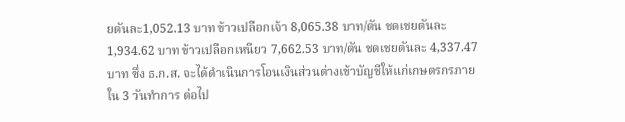ยตันละ1,052.13 บาท ข้าวเปลือกเจ้า 8,065.38 บาท/ตัน ชดเชยตันละ 1,934.62 บาท ข้าวเปลือกเหนียว 7,662.53 บาท/ตัน ชดเชยตันละ 4,337.47 บาท ซึ่ง ธ.ก.ส. จะได้ดำเนินการโอนเงินส่วนต่างเข้าบัญชีให้แก่เกษตรกรภายใน 3 วันทำการ ต่อไป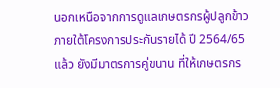นอกเหนือจากการดูแลเกษตรกรผู้ปลูกข้าวภายใต้โครงการประกันรายได้ ปี 2564/65 แล้ว ยังมีมาตรการคู่ขนาน ที่ให้เกษตรกร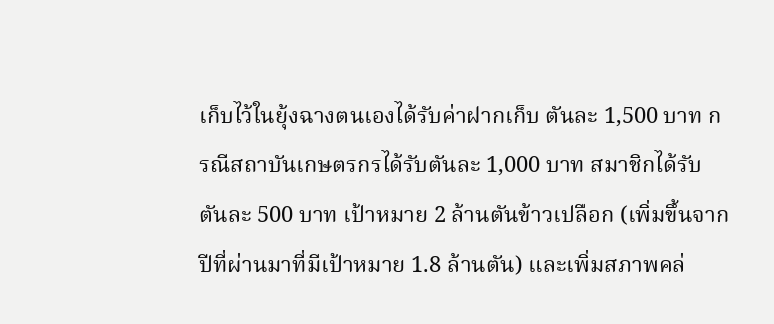เก็บไว้ในยุ้งฉางตนเองได้รับค่าฝากเก็บ ตันละ 1,500 บาท กรณีสถาบันเกษตรกรได้รับตันละ 1,000 บาท สมาชิกได้รับตันละ 500 บาท เป้าหมาย 2 ล้านตันข้าวเปลือก (เพิ่มขึ้นจากปีที่ผ่านมาที่มีเป้าหมาย 1.8 ล้านตัน) และเพิ่มสภาพคล่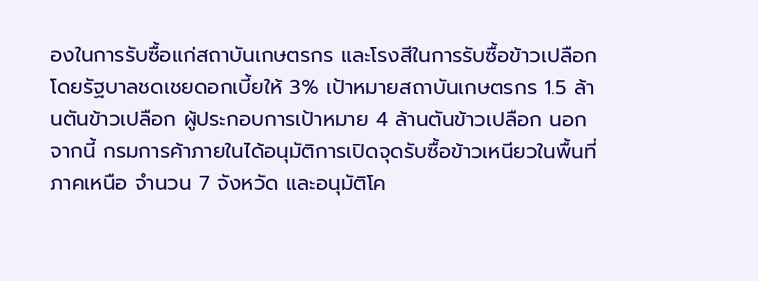องในการรับซื้อแก่สถาบันเกษตรกร และโรงสีในการรับซื้อข้าวเปลือก โดยรัฐบาลชดเชยดอกเบี้ยให้ 3% เป้าหมายสถาบันเกษตรกร 1.5 ล้านตันข้าวเปลือก ผู้ประกอบการเป้าหมาย 4 ล้านตันข้าวเปลือก นอกจากนี้ กรมการค้าภายในได้อนุมัติการเปิดจุดรับซื้อข้าวเหนียวในพื้นที่ภาคเหนือ จำนวน 7 จังหวัด และอนุมัติโค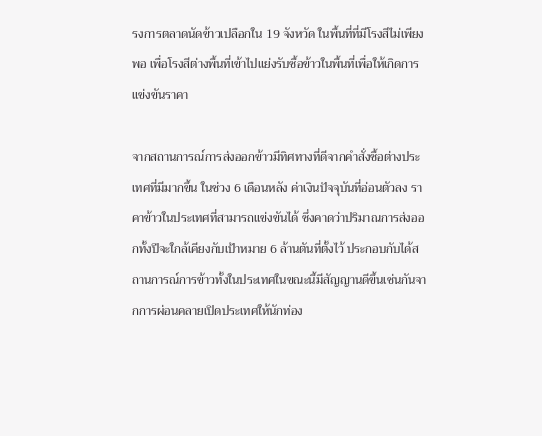รงการตลาดนัดข้าวเปลือกใน 19 จังหวัด ในพื้นที่ที่มีโรงสีไม่เพียงพอ เพื่อโรงสีต่างพื้นที่เข้าไปแย่งรับซื้อข้าวในพื้นที่เพื่อให้เกิดการแข่งขันราคา

จากสถานการณ์การส่งออกข้าวมีทิศทางที่ดีจากคำสั่งซื้อต่างประเทศที่มีมากขึ้น ในช่วง 6 เดือนหลัง ค่าเงินปัจจุบันที่อ่อนตัวลง ราคาข้าวในประเทศที่สามารถแข่งขันได้ ซึ่งคาดว่าปริมาณการส่งออกทั้งปีจะใกล้เคียงกับเป้าหมาย 6 ล้านตันที่ตั้งไว้ ประกอบกับได้สถานการณ์การข้าวทั้งในประเทศในขณะนี้มีสัญญานดีขึ้นเช่นกันจากการผ่อนคลายเปิดประเทศให้นักท่อง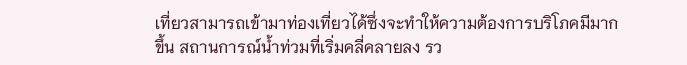เที่ยวสามารถเข้ามาท่องเที่ยวได้ซึ่งจะทำให้ความต้องการบริโภคมีมากขึ้น สถานการณ์น้ำท่วมที่เริ่มคลี่คลายลง รว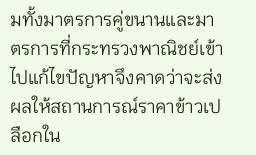มทั้งมาตรการคู่ขนานและมาตรการที่กระทรวงพาณิชย์เข้าไปแก้ไขปัญหาจึงคาดว่าจะส่งผลให้สถานการณ์ราคาข้าวเปลือกใน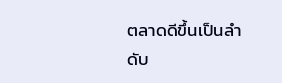ตลาดดีขึ้นเป็นลำดับ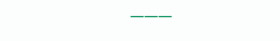———